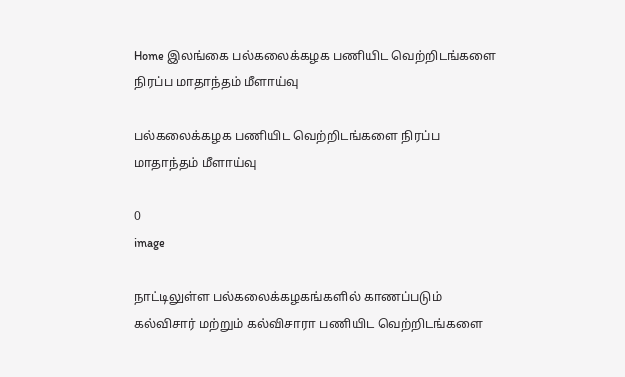Home இலங்கை பல்கலைக்கழக பணியிட வெற்றிடங்களை நிரப்ப மாதாந்தம் மீளாய்வு

பல்கலைக்கழக பணியிட வெற்றிடங்களை நிரப்ப மாதாந்தம் மீளாய்வு

0
image

நாட்டிலுள்ள பல்கலைக்கழகங்களில் காணப்படும் கல்விசார் மற்றும் கல்விசாரா பணியிட வெற்றிடங்களை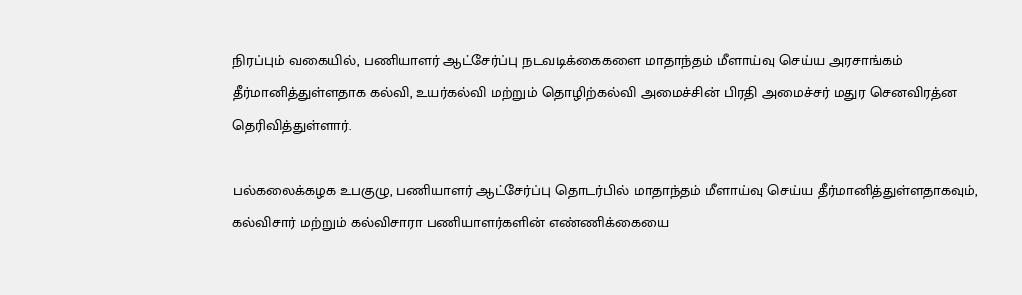நிரப்பும் வகையில், பணியாளர் ஆட்சேர்ப்பு நடவடிக்கைகளை மாதாந்தம் மீளாய்வு செய்ய அரசாங்கம் தீர்மானித்துள்ளதாக கல்வி, உயர்கல்வி மற்றும் தொழிற்கல்வி அமைச்சின் பிரதி அமைச்சர் மதுர செனவிரத்ன தெரிவித்துள்ளார்.

பல்கலைக்கழக உபகுழு, பணியாளர் ஆட்சேர்ப்பு தொடர்பில் மாதாந்தம் மீளாய்வு செய்ய தீர்மானித்துள்ளதாகவும், கல்விசார் மற்றும் கல்விசாரா பணியாளர்களின் எண்ணிக்கையை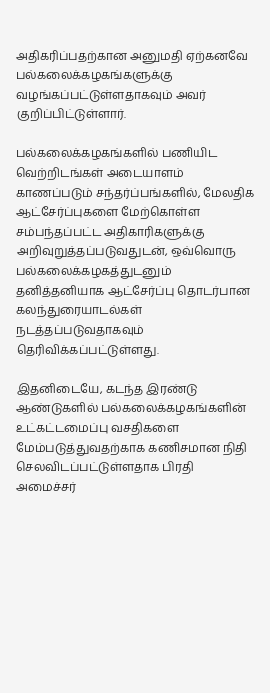அதிகரிப்பதற்கான அனுமதி ஏற்கனவே பல்கலைக்கழகங்களுக்கு வழங்கப்பட்டுள்ளதாகவும் அவர் குறிப்பிட்டுள்ளார்.

பல்கலைக்கழகங்களில் பணியிட வெற்றிடங்கள் அடையாளம் காணப்படும் சந்தர்ப்பங்களில், மேலதிக ஆட்சேர்ப்புகளை மேற்கொள்ள சம்பந்தப்பட்ட அதிகாரிகளுக்கு அறிவுறுத்தப்படுவதுடன், ஒவ்வொரு பல்கலைக்கழகத்துடனும் தனித்தனியாக ஆட்சேர்ப்பு தொடர்பான கலந்துரையாடல்கள் நடத்தப்படுவதாகவும் தெரிவிக்கப்பட்டுள்ளது.

இதனிடையே, கடந்த இரண்டு ஆண்டுகளில் பல்கலைக்கழகங்களின் உட்கட்டமைப்பு வசதிகளை மேம்படுத்துவதற்காக கணிசமான நிதி செலவிடப்பட்டுள்ளதாக பிரதி அமைச்சர்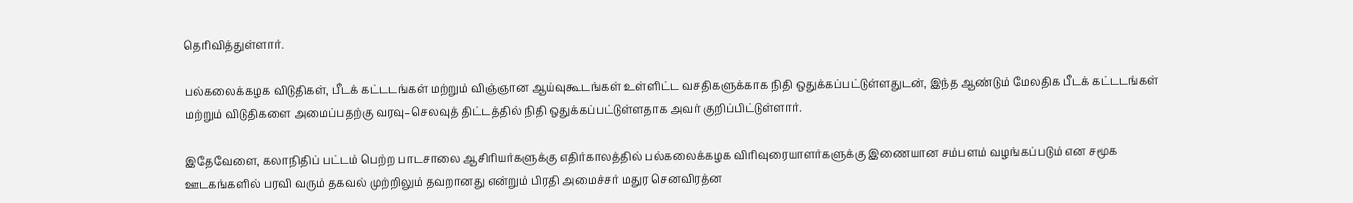தெரிவித்துள்ளார்.

பல்கலைக்கழக விடுதிகள், பீடக் கட்டடங்கள் மற்றும் விஞ்ஞான ஆய்வுகூடங்கள் உள்ளிட்ட வசதிகளுக்காக நிதி ஒதுக்கப்பட்டுள்ளதுடன், இந்த ஆண்டும் மேலதிக பீடக் கட்டடங்கள் மற்றும் விடுதிகளை அமைப்பதற்கு வரவு–செலவுத் திட்டத்தில் நிதி ஒதுக்கப்பட்டுள்ளதாக அவர் குறிப்பிட்டுள்ளார்.

இதேவேளை, கலாநிதிப் பட்டம் பெற்ற பாடசாலை ஆசிரியர்களுக்கு எதிர்காலத்தில் பல்கலைக்கழக விரிவுரையாளர்களுக்கு இணையான சம்பளம் வழங்கப்படும் என சமூக ஊடகங்களில் பரவி வரும் தகவல் முற்றிலும் தவறானது என்றும் பிரதி அமைச்சர் மதுர செனவிரத்ன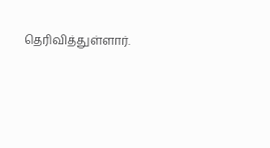தெரிவித்துள்ளார்.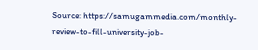Source: https://samugammedia.com/monthly-review-to-fill-university-job-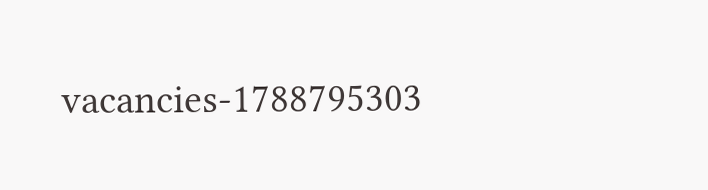vacancies-1788795303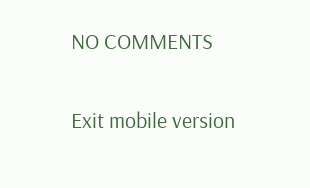NO COMMENTS

Exit mobile version